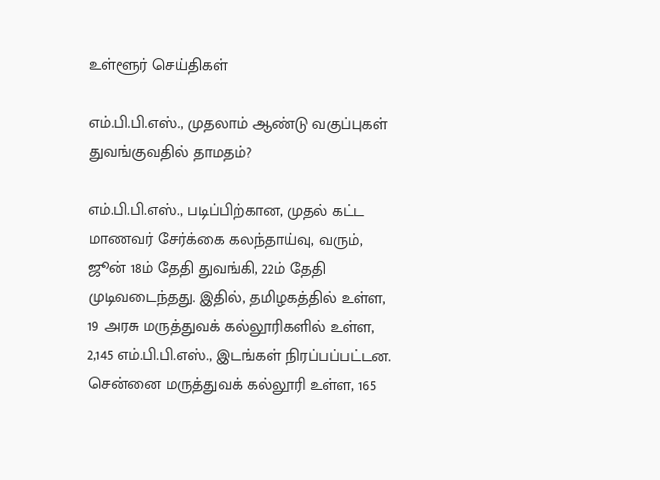உள்ளூர் செய்திகள்

எம்.பி.பி.எஸ்., முதலாம் ஆண்டு வகுப்புகள் துவங்குவதில் தாமதம்?

எம்.பி.பி.எஸ்., படிப்பிற்கான, முதல் கட்ட மாணவர் சேர்க்கை கலந்தாய்வு, வரும், ஜூன் 18ம் தேதி துவங்கி, 22ம் தேதி முடிவடைந்தது. இதில், தமிழகத்தில் உள்ள, 19 அரசு மருத்துவக் கல்லூரிகளில் உள்ள, 2,145 எம்.பி.பி.எஸ்., இடங்கள் நிரப்பப்பட்டன. சென்னை மருத்துவக் கல்லூரி உள்ள, 165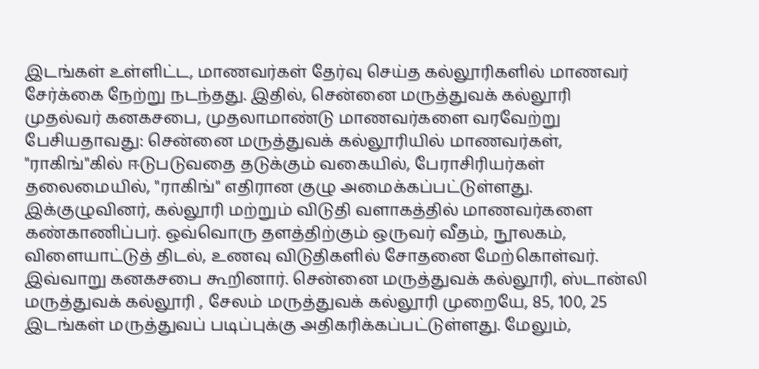இடங்கள் உள்ளிட்ட, மாணவர்கள் தேர்வு செய்த கல்லூரிகளில் மாணவர் சேர்க்கை நேற்று நடந்தது. இதில், சென்னை மருத்துவக் கல்லூரி முதல்வர் கனகசபை, முதலாமாண்டு மாணவர்களை வரவேற்று பேசியதாவது: சென்னை மருத்துவக் கல்லூரியில் மாணவர்கள், "ராகிங்"கில் ஈடுபடுவதை தடுக்கும் வகையில், பேராசிரியர்கள் தலைமையில், "ராகிங்" எதிரான குழு அமைக்கப்பட்டுள்ளது. இக்குழுவினர், கல்லூரி மற்றும் விடுதி வளாகத்தில் மாணவர்களை கண்காணிப்பர். ஒவ்வொரு தளத்திற்கும் ஒருவர் வீதம், நூலகம், விளையாட்டுத் திடல், உணவு விடுதிகளில் சோதனை மேற்கொள்வர். இவ்வாறு கனகசபை கூறினார். சென்னை மருத்துவக் கல்லூரி, ஸ்டான்லி மருத்துவக் கல்லூரி , சேலம் மருத்துவக் கல்லூரி முறையே, 85, 100, 25 இடங்கள் மருத்துவப் படிப்புக்கு அதிகரிக்கப்பட்டுள்ளது. மேலும்,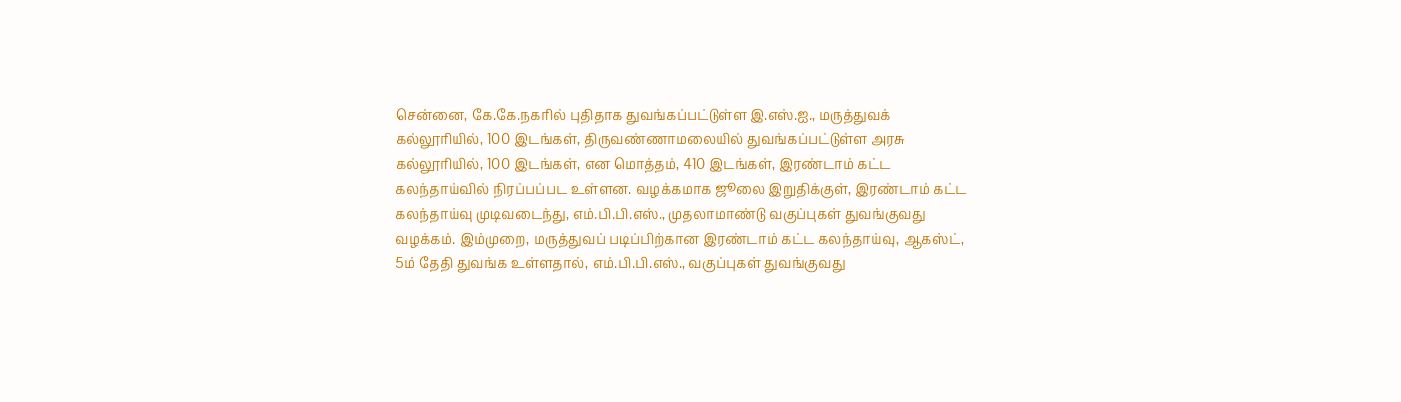சென்னை, கே.கே.நகரில் புதிதாக துவங்கப்பட்டுள்ள இ.எஸ்.ஐ., மருத்துவக் கல்லூரியில், 100 இடங்கள், திருவண்ணாமலையில் துவங்கப்பட்டுள்ள அரசு கல்லூரியில், 100 இடங்கள், என மொத்தம், 410 இடங்கள், இரண்டாம் கட்ட கலந்தாய்வில் நிரப்பப்பட உள்ளன. வழக்கமாக ஜூலை இறுதிக்குள், இரண்டாம் கட்ட கலந்தாய்வு முடிவடைந்து, எம்.பி.பி.எஸ்., முதலாமாண்டு வகுப்புகள் துவங்குவது வழக்கம். இம்முறை, மருத்துவப் படிப்பிற்கான இரண்டாம் கட்ட கலந்தாய்வு, ஆகஸ்ட், 5ம் தேதி துவங்க உள்ளதால், எம்.பி.பி.எஸ்., வகுப்புகள் துவங்குவது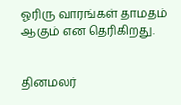ஓரிரு வாரங்கள் தாமதம் ஆகும் என தெரிகிறது.


தினமலர்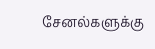சேனல்களுக்கு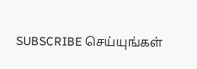SUBSCRIBE செய்யுங்கள்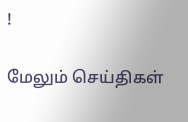!

மேலும் செய்திகள்